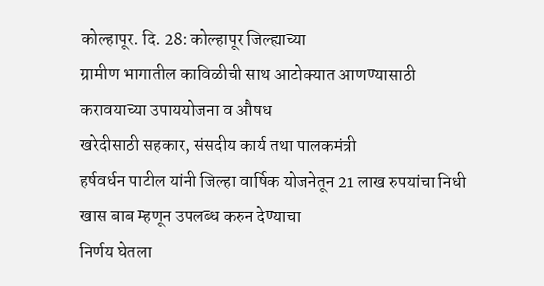कोल्हापूर. दि. 28: कोल्हापूर जिल्ह्याच्या
ग्रामीण भागातील काविळीची साथ आटोक्यात आणण्यासाठी करावयाच्या उपाययोजना व औषध
खरेदीसाठी सहकार, संसदीय कार्य तथा पालकमंत्री
हर्षवर्धन पाटील यांनी जिल्हा वार्षिक योजनेतून 21 लाख रुपयांचा निधी खास बाब म्हणून उपलब्ध करुन देण्याचा
निर्णय घेतला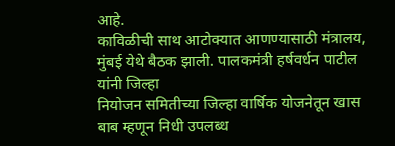आहे.
काविळीची साथ आटोक्यात आणण्यासाठी मंत्रालय, मुंबई येथे बैठक झाली. पालकमंत्री हर्षवर्धन पाटील यांनी जिल्हा
नियोजन समितीच्या जिल्हा वार्षिक योजनेतून खास बाब म्हणून निधी उपलब्ध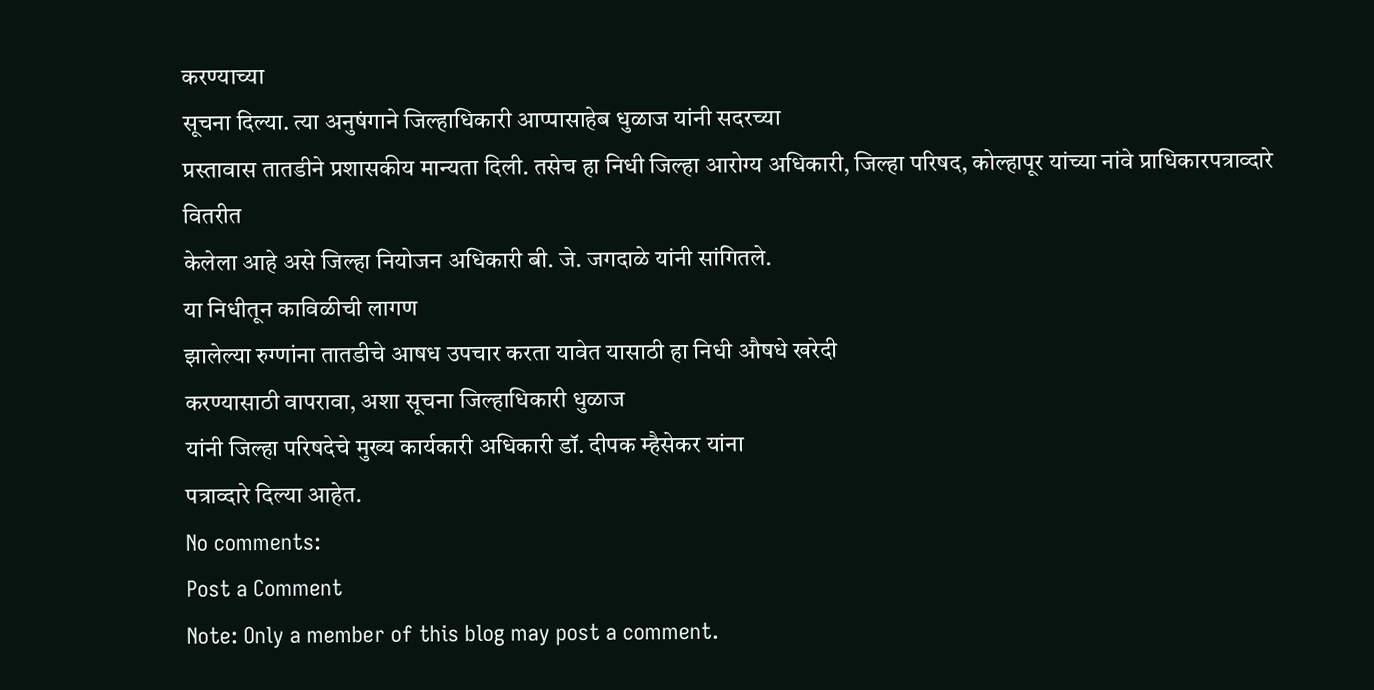करण्याच्या
सूचना दिल्या. त्या अनुषंगाने जिल्हाधिकारी आप्पासाहेब धुळाज यांनी सदरच्या
प्रस्तावास तातडीने प्रशासकीय मान्यता दिली. तसेच हा निधी जिल्हा आरोग्य अधिकारी, जिल्हा परिषद, कोल्हापूर यांच्या नांवे प्राधिकारपत्राव्दारे वितरीत
केलेला आहे असे जिल्हा नियोजन अधिकारी बी. जे. जगदाळे यांनी सांगितले.
या निधीतून काविळीची लागण
झालेल्या रुग्णांना तातडीचे आषध उपचार करता यावेत यासाठी हा निधी औषधे खरेदी
करण्यासाठी वापरावा, अशा सूचना जिल्हाधिकारी धुळाज
यांनी जिल्हा परिषदेचे मुख्य कार्यकारी अधिकारी डॉ. दीपक म्हैसेकर यांना
पत्राव्दारे दिल्या आहेत.
No comments:
Post a Comment
Note: Only a member of this blog may post a comment.